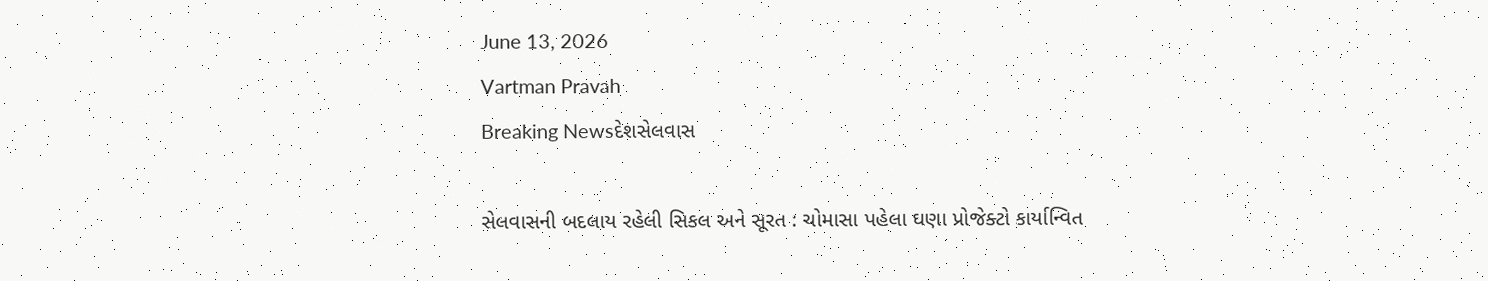June 13, 2026
Vartman Pravah
Breaking Newsદેશસેલવાસ

સેલવાસની બદલાય રહેલી સિકલ અને સૂરત : ચોમાસા પહેલા ઘણા પ્રોજેક્‍ટો કાર્યાન્‍વિત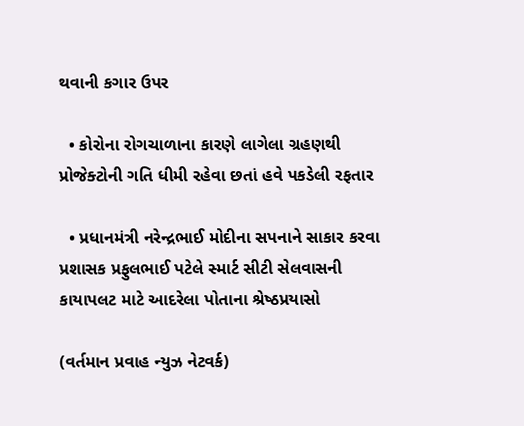થવાની કગાર ઉપર

  • કોરોના રોગચાળાના કારણે લાગેલા ગ્રહણથી પ્રોજેક્‍ટોની ગતિ ધીમી રહેવા છતાં હવે પકડેલી રફતાર

  • પ્રધાનમંત્રી નરેન્‍દ્રભાઈ મોદીના સપનાને સાકાર કરવા પ્રશાસક પ્રફુલભાઈ પટેલે સ્‍માર્ટ સીટી સેલવાસની કાયાપલટ માટે આદરેલા પોતાના શ્રેષ્‍ઠપ્રયાસો

(વર્તમાન પ્રવાહ ન્‍યુઝ નેટવર્ક)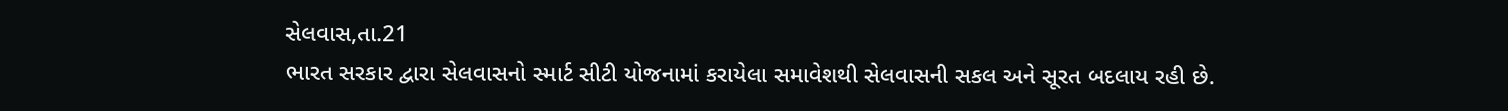સેલવાસ,તા.21
ભારત સરકાર દ્વારા સેલવાસનો સ્‍માર્ટ સીટી યોજનામાં કરાયેલા સમાવેશથી સેલવાસની સકલ અને સૂરત બદલાય રહી છે.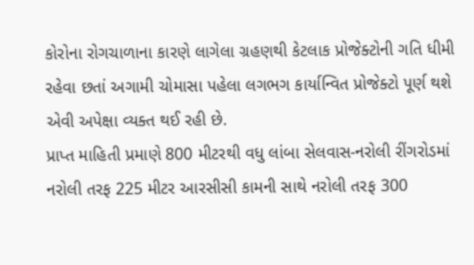કોરોના રોગચાળાના કારણે લાગેલા ગ્રહણથી કેટલાક પ્રોજેક્‍ટોની ગતિ ધીમી રહેવા છતાં અગામી ચોમાસા પહેલા લગભગ કાર્યાન્‍વિત પ્રોજેક્‍ટો પૂર્ણ થશે એવી અપેક્ષા વ્‍યક્‍ત થઈ રહી છે.
પ્રાપ્ત માહિતી પ્રમાણે 800 મીટરથી વધુ લાંબા સેલવાસ-નરોલી રીંગરોડમાં નરોલી તરફ 225 મીટર આરસીસી કામની સાથે નરોલી તરફ 300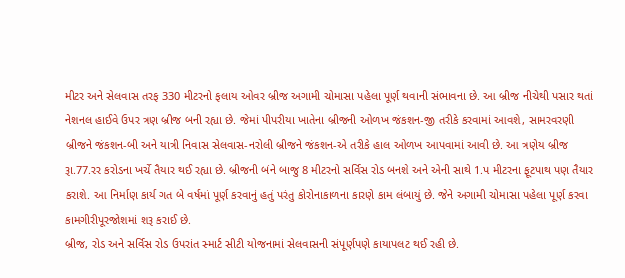મીટર અને સેલવાસ તરફ 330 મીટરનો ફલાય ઓવર બ્રીજ અગામી ચોમાસા પહેલા પૂર્ણ થવાની સંભાવના છે. આ બ્રીજ નીચેથી પસાર થતાં નેશનલ હાઈવે ઉપર ત્રણ બ્રીજ બની રહ્યા છે. જેમાં પીપરીયા ખાતેના બ્રીજની ઓળખ જંકશન-જી તરીકે કરવામાં આવશે, સામરવરણી બ્રીજને જંકશન-બી અને યાત્રી નિવાસ સેલવાસ-નરોલી બ્રીજને જંકશન-એ તરીકે હાલ ઓળખ આપવામાં આવી છે. આ ત્રણેય બ્રીજ રૂા.77.રર કરોડના ખર્ચે તૈયાર થઈ રહ્યા છે. બ્રીજની બંને બાજુ 8 મીટરનો સર્વિસ રોડ બનશે અને એની સાથે 1.પ મીટરના ફૂટપાથ પણ તૈયાર કરાશે. આ નિર્માણ કાર્ય ગત બે વર્ષમાં પૂર્ણ કરવાનું હતું પરંતુ કોરોનાકાળના કારણે કામ લંબાયું છે. જેને અગામી ચોમાસા પહેલા પૂર્ણ કરવા કામગીરીપૂરજોશમાં શરૂ કરાઈ છે.
બ્રીજ, રોડ અને સર્વિસ રોડ ઉપરાંત સ્‍માર્ટ સીટી યોજનામાં સેલવાસની સંપૂર્ણપણે કાયાપલટ થઈ રહી છે.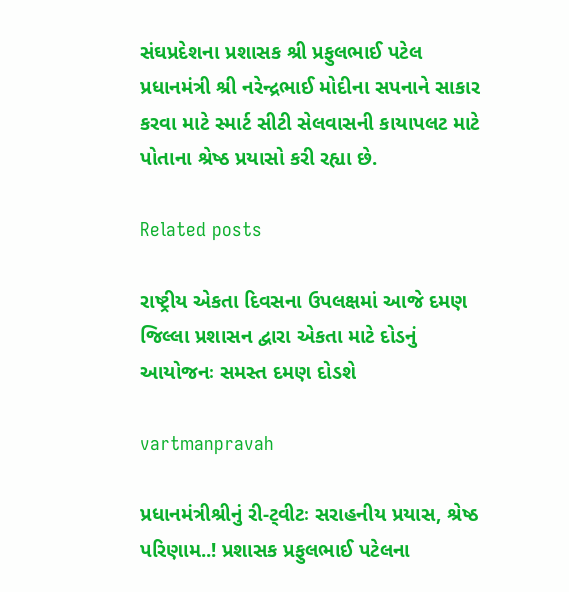સંઘપ્રદેશના પ્રશાસક શ્રી પ્રફુલભાઈ પટેલ પ્રધાનમંત્રી શ્રી નરેન્‍દ્રભાઈ મોદીના સપનાને સાકાર કરવા માટે સ્‍માર્ટ સીટી સેલવાસની કાયાપલટ માટે પોતાના શ્રેષ્‍ઠ પ્રયાસો કરી રહ્યા છે.

Related posts

રાષ્‍ટ્રીય એકતા દિવસના ઉપલક્ષમાં આજે દમણ જિલ્લા પ્રશાસન દ્વારા એકતા માટે દોડનું આયોજનઃ સમસ્‍ત દમણ દોડશે

vartmanpravah

પ્રધાનમંત્રીશ્રીનું રી-ટ્‍વીટઃ સરાહનીય પ્રયાસ, શ્રેષ્‍ઠ પરિણામ..! પ્રશાસક પ્રફુલભાઈ પટેલના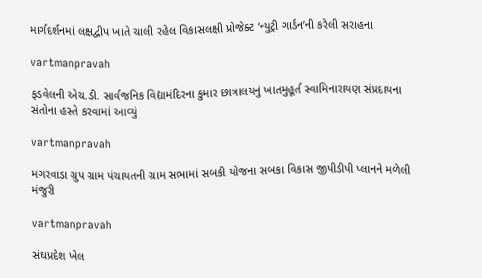માર્ગદર્શનમાં લક્ષદ્વીપ ખાતે ચાલી રહેલ વિકાસલક્ષી પ્રોજેક્‍ટ ‘ન્‍યુટ્રી ગાર્ડન’ની કરેલી સરાહના

vartmanpravah

ફડવેલની એચ.ડી. સાર્વજનિક વિદ્યામંદિરના કુમાર છાત્રાલયનું ખાતમુહૂર્ત સ્‍વામિનારાયણ સંપ્રદાયના સંતોના હસ્‍તે કરવામાં આવ્‍યું

vartmanpravah

મગરવાડા ગ્રુપ ગ્રામ પંચાયતની ગ્રામ સભામાં સબકી યોજના સબકા વિકાસ જીપીડીપી પ્‍લાનને મળેલી મંજુરી

vartmanpravah

સંઘપ્રદેશ ખેલ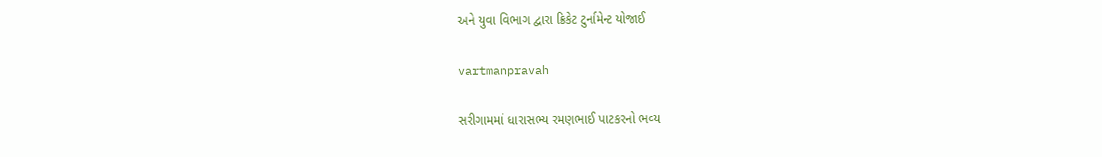અને યુવા વિભાગ દ્વારા ક્રિકેટ ટુર્નામેન્‍ટ યોજાઈ

vartmanpravah

સરીગામમાં ધારાસભ્‍ય રમણભાઈ પાટકરનો ભવ્‍ય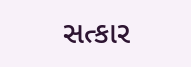સત્‍કાર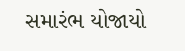સમારંભ યોજાયો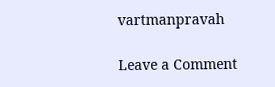vartmanpravah

Leave a Comment